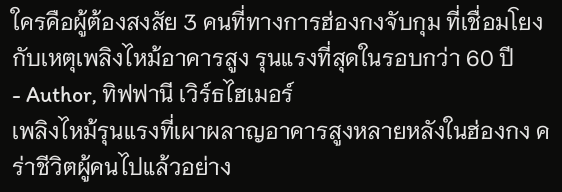ใครคือผู้ต้องสงสัย 3 คนที่ทางการฮ่องกงจับกุม ที่เชื่อมโยงกับเหตุเพลิงไหม้อาคารสูง รุนแรงที่สุดในรอบกว่า 60 ปี
- Author, ทิฟฟานี เวิร์ธไฮเมอร์
เพลิงไหม้รุนแรงที่เผาผลาญอาคารสูงหลายหลังในฮ่องกง คร่าชีวิตผู้คนไปแล้วอย่าง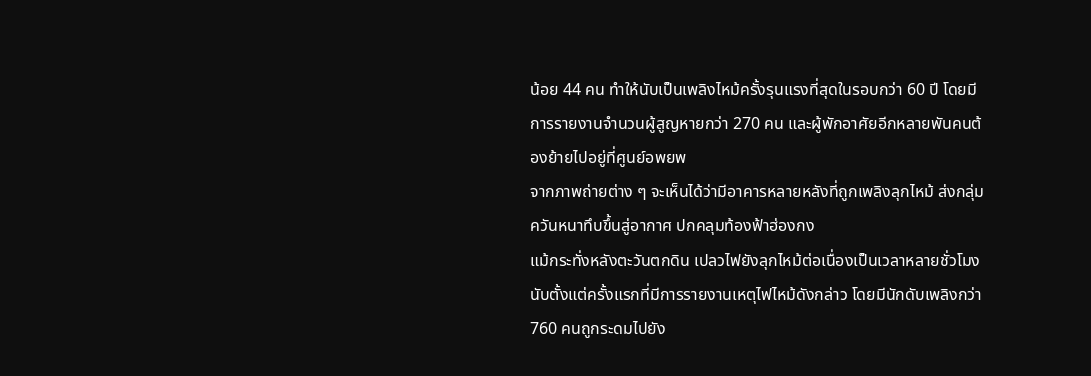น้อย 44 คน ทำให้นับเป็นเพลิงไหม้ครั้งรุนแรงที่สุดในรอบกว่า 60 ปี โดยมีการรายงานจำนวนผู้สูญหายกว่า 270 คน และผู้พักอาศัยอีกหลายพันคนต้องย้ายไปอยู่ที่ศูนย์อพยพ
จากภาพถ่ายต่าง ๆ จะเห็นได้ว่ามีอาคารหลายหลังที่ถูกเพลิงลุกไหม้ ส่งกลุ่มควันหนาทึบขึ้นสู่อากาศ ปกคลุมท้องฟ้าฮ่องกง
แม้กระทั่งหลังตะวันตกดิน เปลวไฟยังลุกไหม้ต่อเนื่องเป็นเวลาหลายชั่วโมงนับตั้งแต่ครั้งแรกที่มีการรายงานเหตุไฟไหม้ดังกล่าว โดยมีนักดับเพลิงกว่า 760 คนถูกระดมไปยัง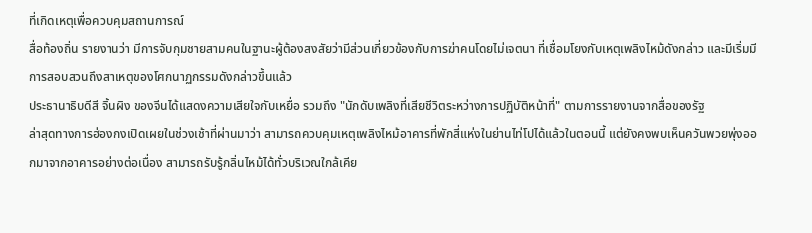ที่เกิดเหตุเพื่อควบคุมสถานการณ์
สื่อท้องถิ่น รายงานว่า มีการจับกุมชายสามคนในฐานะผู้ต้องสงสัยว่ามีส่วนเกี่ยวข้องกับการฆ่าคนโดยไม่เจตนา ที่เชื่อมโยงกับเหตุเพลิงไหม้ดังกล่าว และมีเริ่มมีการสอบสวนถึงสาเหตุของโศกนาฏกรรมดังกล่าวขึ้นแล้ว
ประธานาธิบดีสี จิ้นผิง ของจีนได้แสดงความเสียใจกับเหยื่อ รวมถึง "นักดับเพลิงที่เสียชีวิตระหว่างการปฏิบัติหน้าที่" ตามการรายงานจากสื่อของรัฐ
ล่าสุดทางการฮ่องกงเปิดเผยในช่วงเช้าที่ผ่านมาว่า สามารถควบคุมเหตุเพลิงไหม้อาคารที่พักสี่แห่งในย่านไท่โปได้แล้วในตอนนี้ แต่ยังคงพบเห็นควันพวยพุ่งออกมาจากอาคารอย่างต่อเนื่อง สามารถรับรู้กลิ่นไหม้ได้ทั่วบริเวณใกล้เคีย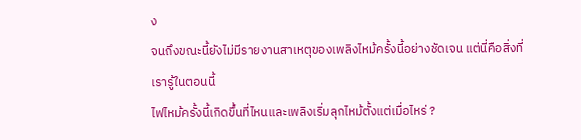ง
จนถึงขณะนี้ยังไม่มีรายงานสาเหตุของเพลิงไหม้ครั้งนี้อย่างชัดเจน แต่นี่คือสิ่งที่เรารู้ในตอนนี้
ไฟไหม้ครั้งนี้เกิดขึ้นที่ไหนและเพลิงเริ่มลุกไหม้ตั้งแต่เมื่อไหร่ ?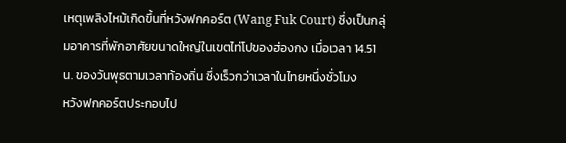เหตุเพลิงไหม้เกิดขึ้นที่หวังฟกคอร์ต (Wang Fuk Court) ซึ่งเป็นกลุ่มอาคารที่พักอาศัยขนาดใหญ่ในเขตไท่โปของฮ่องกง เมื่อเวลา 14.51 น. ของวันพุธตามเวลาท้องถิ่น ซึ่งเร็วกว่าเวลาในไทยหนึ่งชั่วโมง
หวังฟกคอร์ตประกอบไป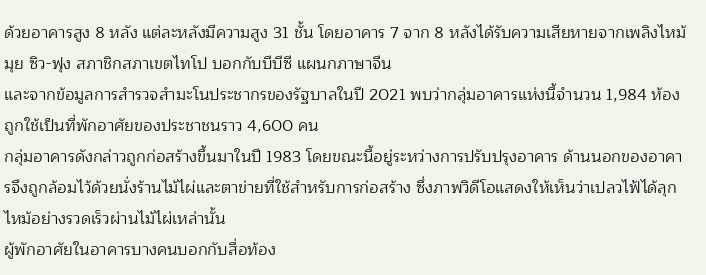ด้วยอาคารสูง 8 หลัง แต่ละหลังมีความสูง 31 ชั้น โดยอาคาร 7 จาก 8 หลังได้รับความเสียหายจากเพลิงไหม้ มุย ซิว-ฟุง สภาชิกสภาเขตไทโป บอกกับบีบีซี แผนกภาษาจีน
และจากข้อมูลการสำรวจสำมะโนประชากรของรัฐบาลในปี 2021 พบว่ากลุ่มอาคารแห่งนี้จำนวน 1,984 ห้อง ถูกใช้เป็นที่พักอาศัยของประชาชนราว 4,600 คน
กลุ่มอาคารดังกล่าวถูกก่อสร้างขึ้นมาในปี 1983 โดยขณะนี้อยู่ระหว่างการปรับปรุงอาคาร ด้านนอกของอาคารจึงถูกล้อมไว้ด้วยนั่งร้านไม้ไผ่และตาข่ายที่ใช้สำหรับการก่อสร้าง ซึ่งภาพวิดีโอแสดงให้เห็นว่าเปลวไฟ้ได้ลุกไหม้อย่างรวดเร็วผ่านไม้ไผ่เหล่านั้น
ผู้พักอาศัยในอาคารบางคนบอกกับสื่อท้อง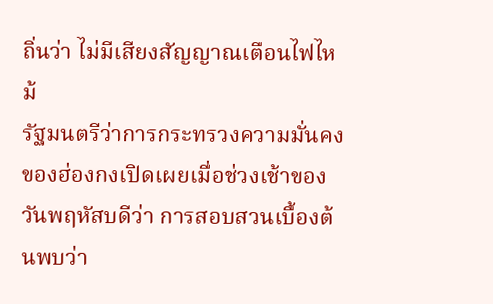ถิ่นว่า ไม่มีเสียงสัญญาณเตือนไฟไหม้
รัฐมนตรีว่าการกระทรวงความมั่นคงของฮ่องกงเปิดเผยเมื่อช่วงเช้าของวันพฤหัสบดีว่า การสอบสวนเบื้องต้นพบว่า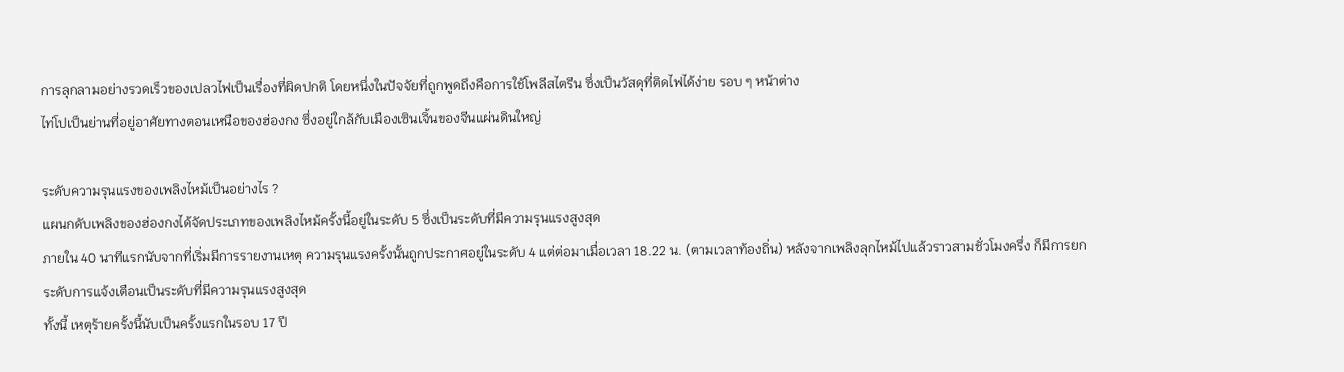การลุกลามอย่างรวดเร็วของเปลวไฟเป็นเรื่องที่ผิดปกติ โดยหนึ่งในปัจจัยที่ถูกพูดถึงคือการใช้โพลีสไตรีน ซึ่งเป็นวัสดุที่ติดไฟได้ง่าย รอบ ๆ หน้าต่าง
ไท่โปเป็นย่านที่อยู่อาศัยทางตอนเหนือของฮ่องกง ซึ่งอยู่ใกล้กับเมืองเซินเจิ้นของจีนแผ่นดินใหญ่

ระดับความรุนแรงของเพลิงไหม้เป็นอย่างไร ?
แผนกดับเพลิงของฮ่องกงได้จัดประเภทของเพลิงไหม้ครั้งนี้อยู่ในระดับ 5 ซึ่งเป็นระดับที่มีความรุนแรงสูงสุด
ภายใน 40 นาทีแรกนับจากที่เริ่มมีการรายงานเหตุ ความรุนแรงครั้งนั้นถูกประกาศอยู่ในระดับ 4 แต่ต่อมาเมื่อเวลา 18.22 น. (ตามเวลาท้องถิ่น) หลังจากเพลิงลุกไหม้ไปแล้วราวสามชั่วโมงครึ่ง ก็มีการยกระดับการแจ้งเตือนเป็นระดับที่มีความรุนแรงสูงสุด
ทั้งนี้ เหตุร้ายครั้งนี้นับเป็นครั้งแรกในรอบ 17 ปี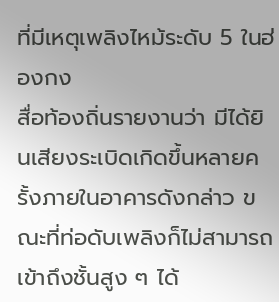ที่มีเหตุเพลิงไหม้ระดับ 5 ในฮ่องกง
สื่อท้องถิ่นรายงานว่า มีได้ยินเสียงระเบิดเกิดขึ้นหลายครั้งภายในอาคารดังกล่าว ขณะที่ท่อดับเพลิงก็ไม่สามารถเข้าถึงชั้นสูง ๆ ได้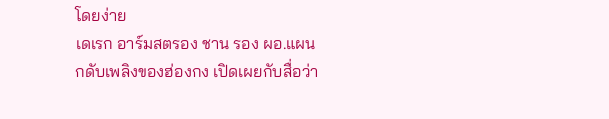โดยง่าย
เดเรก อาร์มสตรอง ชาน รอง ผอ.แผนกดับเพลิงของฮ่องกง เปิดเผยกับสื่อว่า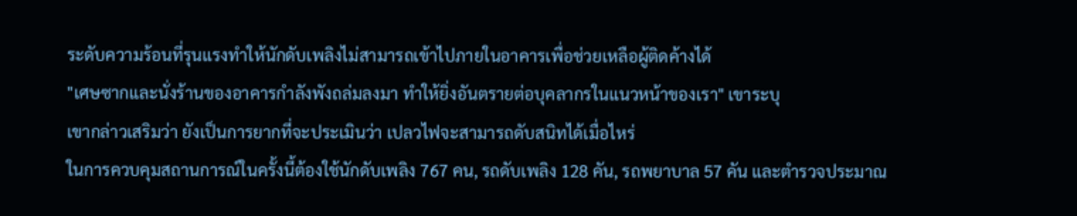ระดับความร้อนที่รุนแรงทำให้นักดับเพลิงไม่สามารถเข้าไปภายในอาคารเพื่อช่วยเหลือผู้ติดค้างได้
"เศษซากและนั่งร้านของอาคารกำลังพังถล่มลงมา ทำให้ยิ่งอันตรายต่อบุคลากรในแนวหน้าของเรา" เขาระบุ
เขากล่าวเสริมว่า ยังเป็นการยากที่จะประเมินว่า เปลวไฟจะสามารถดับสนิทได้เมื่อไหร่
ในการควบคุมสถานการณ์ในครั้งนี้ต้องใช้นักดับเพลิง 767 คน, รถดับเพลิง 128 คัน, รถพยาบาล 57 คัน และตำรวจประมาณ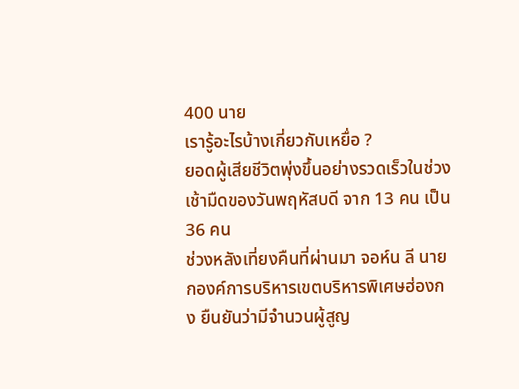400 นาย
เรารู้อะไรบ้างเกี่ยวกับเหยื่อ ?
ยอดผู้เสียชีวิตพุ่งขึ้นอย่างรวดเร็วในช่วงเช้ามืดของวันพฤหัสบดี จาก 13 คน เป็น 36 คน
ช่วงหลังเที่ยงคืนที่ผ่านมา จอห์น ลี นายกองค์การบริหารเขตบริหารพิเศษฮ่องกง ยืนยันว่ามีจำนวนผู้สูญ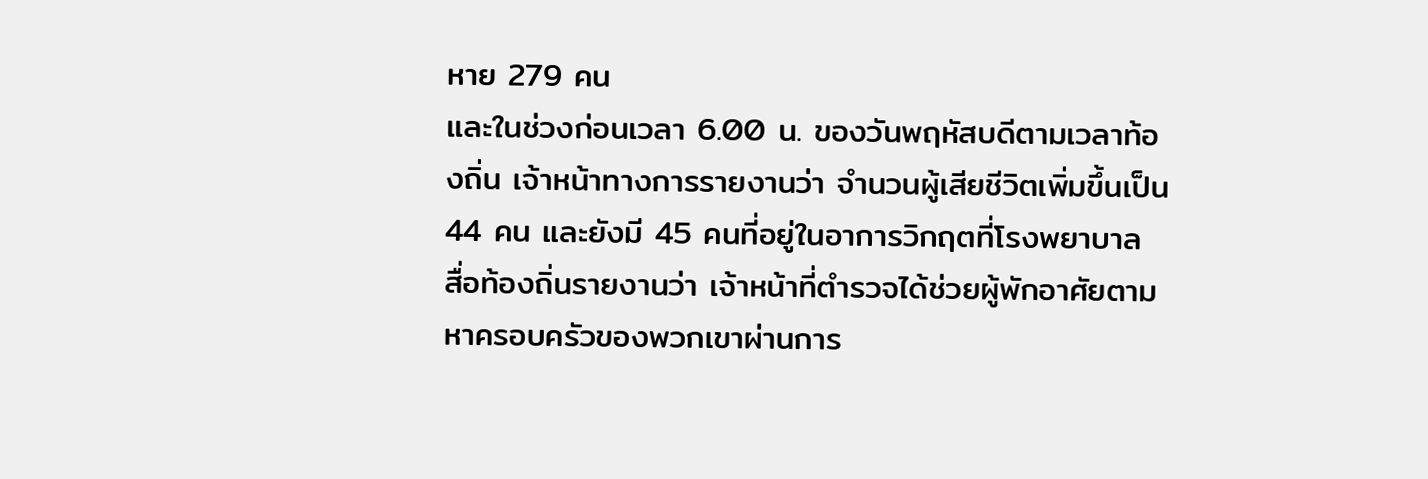หาย 279 คน
และในช่วงก่อนเวลา 6.00 น. ของวันพฤหัสบดีตามเวลาท้องถิ่น เจ้าหน้าทางการรายงานว่า จำนวนผู้เสียชีวิตเพิ่มขึ้นเป็น 44 คน และยังมี 45 คนที่อยู่ในอาการวิกฤตที่โรงพยาบาล
สื่อท้องถิ่นรายงานว่า เจ้าหน้าที่ตำรวจได้ช่วยผู้พักอาศัยตามหาครอบครัวของพวกเขาผ่านการ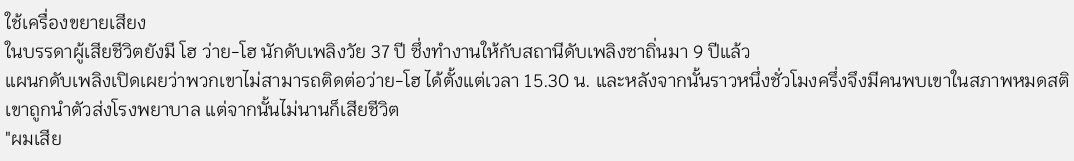ใช้เครื่องขยายเสียง
ในบรรดาผู้เสียชีวิตยังมี โฮ ว่าย-โฮ นักดับเพลิงวัย 37 ปี ซึ่งทำงานให้กับสถานีดับเพลิงซาถิ่นมา 9 ปีแล้ว
แผนกดับเพลิงเปิดเผยว่าพวกเขาไม่สามารถติดต่อว่าย-โฮ ได้ตั้งแต่เวลา 15.30 น. และหลังจากนั้นราวหนึ่งชั่วโมงครึ่งจึงมีคนพบเขาในสภาพหมดสติ เขาถูกนำตัวส่งโรงพยาบาล แต่จากนั้นไม่นานก็เสียชีวิต
"ผมเสีย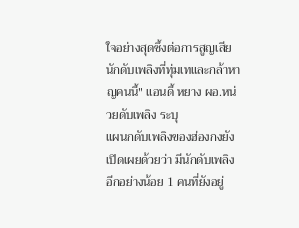ใจอย่างสุดซึ้งต่อการสูญเสียนักดับเพลิงที่ทุ่มเทและกล้าหาญคนนี้" แอนดี้ หยาง ผอ.หน่วยดับเพลิง ระบุ
แผนกดับเพลิงของฮ่องกงยังเปิดเผยด้วยว่า มีนักดับเพลิงอีกอย่างน้อย 1 คนที่ยังอยู่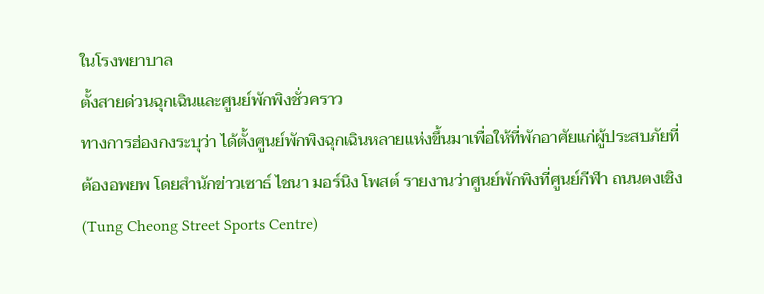ในโรงพยาบาล
ตั้งสายด่วนฉุกเฉินและศูนย์พักพิงชั่วคราว
ทางการฮ่องกงระบุว่า ได้ตั้งศูนย์พักพิงฉุกเฉินหลายแห่งขึ้นมาเพื่อให้ที่พักอาศัยแก่ผู้ประสบภัยที่ต้องอพยพ โดยสำนักข่าวเซาธ์ ไชนา มอร์นิง โพสต์ รายงานว่าศูนย์พักพิงที่ศูนย์กีฬา ถนนตงเชิง (Tung Cheong Street Sports Centre)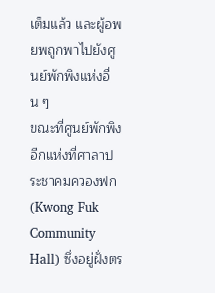เต็มแล้ว และผู้อพยพถูกพาไปยังศูนย์พักพิงแห่งอื่น ๆ
ขณะที่ศูนย์พักพิงอีกแห่งที่ศาลาประชาคมควองฟก (Kwong Fuk Community Hall) ซึ่งอยู่ฝั่งตร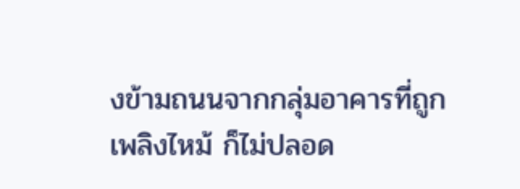งข้ามถนนจากกลุ่มอาคารที่ถูกเพลิงไหม้ ก็ไม่ปลอด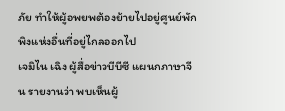ภัย ทำให้ผู้อพยพต้องย้ายไปอยู่ศูนย์พักพิงแห่งอื่นที่อยู่ไกลออกไป
เจมิไน เฉิง ผู้สื่อข่าวบีบีซี แผนกภาษาจีน รายงานว่า พบเห็นผู้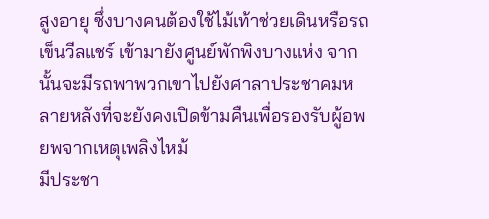สูงอายุ ซึ่งบางคนต้องใช้ไม้เท้าช่วยเดินหรือรถเข็นวีลแชร์ เข้ามายังศูนย์พักพิงบางแห่ง จากนั้นจะมีรถพาพวกเขาไปยังศาลาประชาคมหลายหลังที่จะยังคงเปิดข้ามคืนเพื่อรองรับผู้อพยพจากเหตุเพลิงไหม้
มีประชา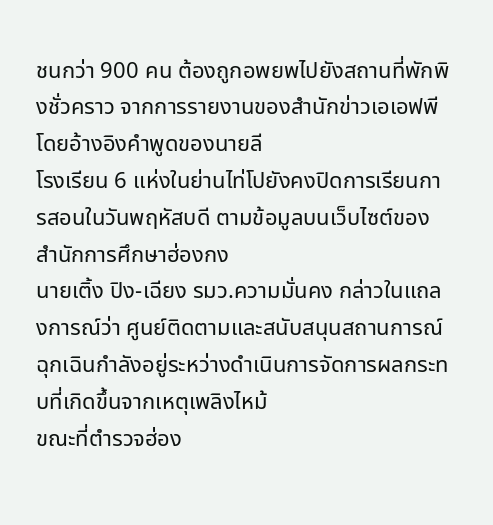ชนกว่า 900 คน ต้องถูกอพยพไปยังสถานที่พักพิงชั่วคราว จากการรายงานของสำนักข่าวเอเอฟพี โดยอ้างอิงคำพูดของนายลี
โรงเรียน 6 แห่งในย่านไท่โปยังคงปิดการเรียนการสอนในวันพฤหัสบดี ตามข้อมูลบนเว็บไซต์ของสำนักการศึกษาฮ่องกง
นายเติ้ง ปิง-เฉียง รมว.ความมั่นคง กล่าวในแถลงการณ์ว่า ศูนย์ติดตามและสนับสนุนสถานการณ์ฉุกเฉินกำลังอยู่ระหว่างดำเนินการจัดการผลกระทบที่เกิดขึ้นจากเหตุเพลิงไหม้
ขณะที่ตำรวจฮ่อง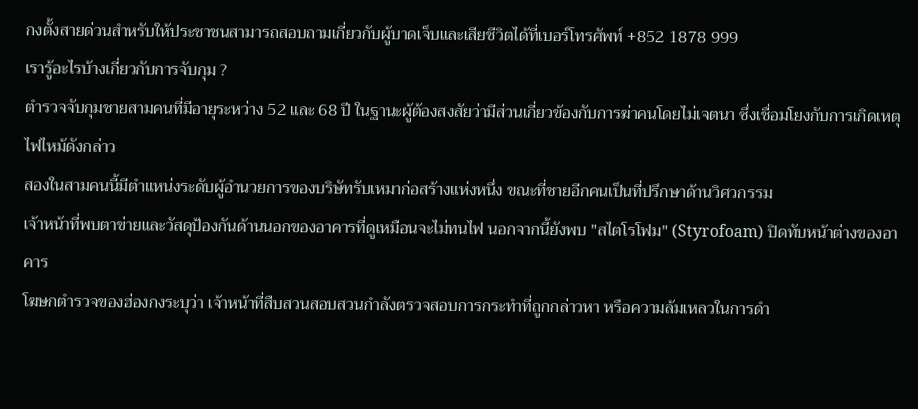กงตั้งสายด่วนสำหรับให้ประชาชนสามารถสอบถามเกี่ยวกับผู้บาดเจ็บและเสียชีวิตได้ที่เบอร์โทรศัพท์ +852 1878 999
เรารู้อะไรบ้างเกี่ยวกับการจับกุม ?
ตำรวจจับกุมชายสามคนที่มีอายุระหว่าง 52 และ 68 ปี ในฐานะผู้ต้องสงสัยว่ามีส่วนเกี่ยวข้องกับการฆ่าคนโดยไม่เจตนา ซึ่งเชื่อมโยงกับการเกิดเหตุไฟไหม้ดังกล่าว
สองในสามคนนี้มีตำแหน่งระดับผู้อำนวยการของบริษัทรับเหมาก่อสร้างแห่งหนึ่ง ขณะที่ชายอีกคนเป็นที่ปรึกษาด้านวิศวกรรม
เจ้าหน้าที่พบตาข่ายและวัสดุป้องกันด้านนอกของอาคารที่ดูเหมือนจะไม่ทนไฟ นอกจากนี้ยังพบ "สไตโรโฟม" (Styrofoam) ปิดทับหน้าต่างของอาคาร
โฆษกตำรวจของฮ่องกงระบุว่า เจ้าหน้าที่สืบสวนสอบสวนกำลังตรวจสอบการกระทำที่ถูกกล่าวหา หรือความล้มเหลวในการดำ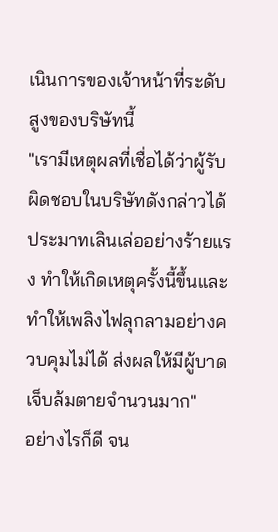เนินการของเจ้าหน้าที่ระดับสูงของบริษัทนี้
"เรามีเหตุผลที่เชื่อได้ว่าผู้รับผิดชอบในบริษัทดังกล่าวได้ประมาทเลินเล่ออย่างร้ายแรง ทำให้เกิดเหตุครั้งนี้ขึ้นและทำให้เพลิงไฟลุกลามอย่างควบคุมไม่ได้ ส่งผลให้มีผู้บาดเจ็บล้มตายจำนวนมาก"
อย่างไรก็ดี จน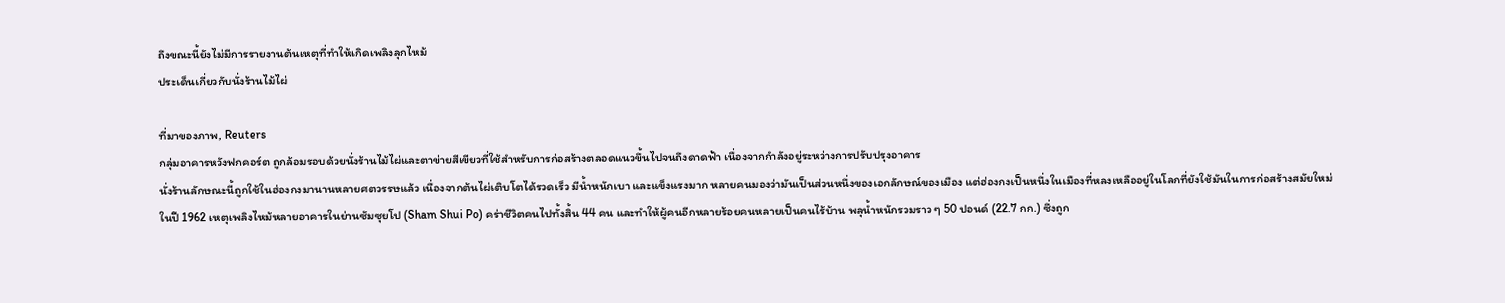ถึงขณะนี้ยังไม่มีการรายงานต้นเหตุที่ทำให้เกิดเพลิงลุกไหม้
ประเด็นเกี่ยวกับนั่งร้านไม้ไผ่

ที่มาของภาพ, Reuters
กลุ่มอาคารหวังฟกคอร์ต ถูกล้อมรอบด้วยนั่งร้านไม้ไผ่และตาข่ายสีเขียวที่ใช้สำหรับการก่อสร้างตลอดแนวขึ้นไปจนถึงดาดฟ้า เนื่องจากกำลังอยู่ระหว่างการปรับปรุงอาคาร
นั่งร้านลักษณะนี้ถูกใช้ในฮ่องกงมานานหลายศตวรรษแล้ว เนื่องจากต้นไผ่เติบโตได้รวดเร็ว มีน้ำหนักเบา และแข็งแรงมาก หลายคนมองว่ามันเป็นส่วนหนึ่งของเอกลักษณ์ของเมือง แต่ฮ่องกงเป็นหนึ่งในเมืองที่หลงเหลืออยู่ในโลกที่ยังใช้มันในการก่อสร้างสมัยใหม่
ในปี 1962 เหตุเพลิงไหม้หลายอาคารในย่านซัมซุยโป (Sham Shui Po) คร่าชีวิตคนไปทั้งสิ้น 44 คน และทำให้ผู้คนอีกหลายร้อยคนหลายเป็นคนไร้บ้าน พลุน้ำหนักรวมราว ๆ 50 ปอนด์ (22.7 กก.) ซึ่งถูก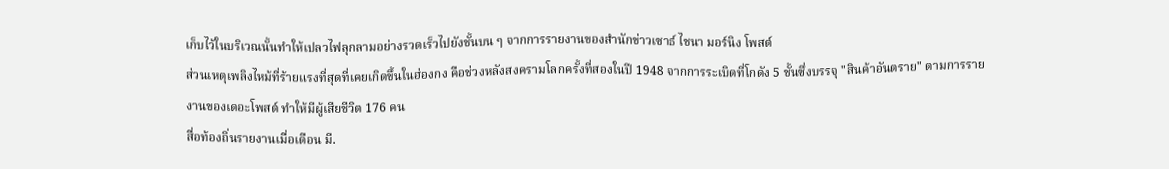เก็บไว้ในบริเวณนั้นทำให้เปลวไฟลุกลามอย่างรวดเร็วไปยังชั้นบน ๆ จากการรายงานของสำนักข่าวเซาธ์ ไชนา มอร์นิง โพสต์
ส่วนเหตุเพลิงไหม้ที่ร้ายแรงที่สุดที่เคยเกิดขึ้นในฮ่องกง คือช่วงหลังสงครามโลกครั้งที่สองในปี 1948 จากการระเบิดที่โกดัง 5 ชั้นซึ่งบรรจุ "สินค้าอันตราย" ตามการรายงานของเดอะโพสต์ ทำให้มีผู้เสียชีวิต 176 คน
สื่อท้องถิ่นรายงานเมื่อเดือน มี.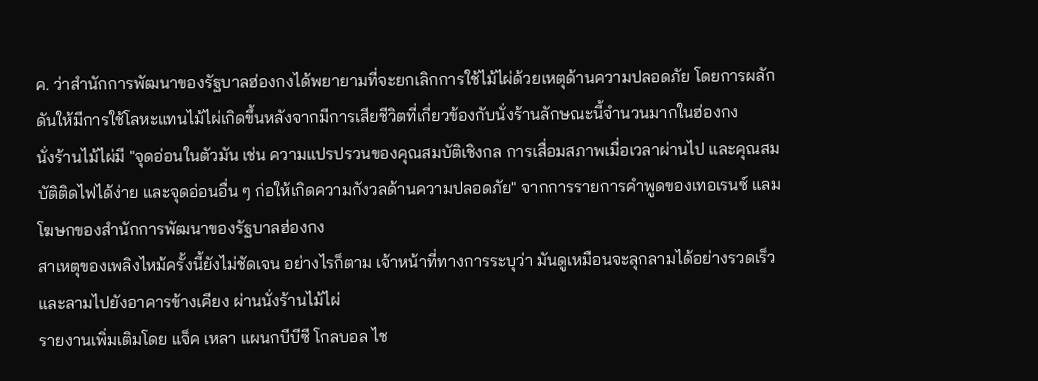ค. ว่าสำนักการพัฒนาของรัฐบาลฮ่องกงได้พยายามที่จะยกเลิกการใช้ไม้ไผ่ด้วยเหตุด้านความปลอดภัย โดยการผลักดันให้มีการใช้โลหะแทนไม้ไผ่เกิดขึ้นหลังจากมีการเสียชีวิตที่เกี่ยวข้องกับนั่งร้านลักษณะนี้จำนวนมากในฮ่องกง
นั่งร้านไม้ไผ่มี "จุดอ่อนในตัวมัน เช่น ความแปรปรวนของคุณสมบัติเชิงกล การเสื่อมสภาพเมื่อเวลาผ่านไป และคุณสมบัติติดไฟได้ง่าย และจุดอ่อนอื่น ๆ ก่อให้เกิดความกังวลด้านความปลอดภัย" จากการรายการคำพูดของเทอเรนซ์ แลม โฆษกของสำนักการพัฒนาของรัฐบาลฮ่องกง
สาเหตุของเพลิงไหม้ครั้งนี้ยังไม่ชัดเจน อย่างไรก็ตาม เจ้าหน้าที่ทางการระบุว่า มันดูเหมือนจะลุกลามได้อย่างรวดเร็วและลามไปยังอาคารข้างเคียง ผ่านนั่งร้านไม้ไผ่
รายงานเพิ่มเติมโดย แจ็ค เหลา แผนกบีบีซี โกลบอล ไช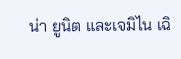น่า ยูนิต และเจมิไน เฉิ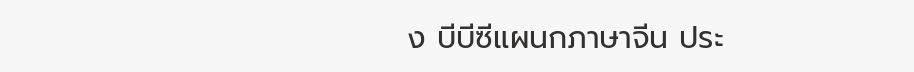ง บีบีซีแผนกภาษาจีน ประ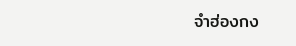จำฮ่องกง